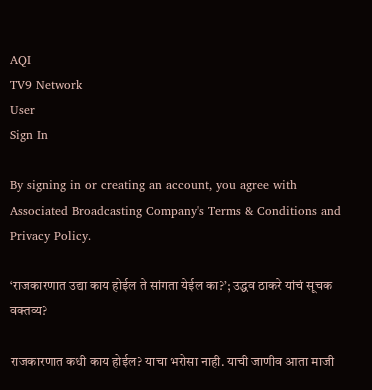AQI
TV9 Network
User
Sign In

By signing in or creating an account, you agree with Associated Broadcasting Company's Terms & Conditions and Privacy Policy.

‘राजकारणात उद्या काय होईल ते सांगता येईल का?’; उद्धव ठाकरे यांचं सूचक वक्तव्य?

राजकारणात कधी काय होईल? याचा भरोसा नाही. याची जाणीव आता माजी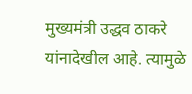मुख्यमंत्री उद्धव ठाकरे यांनादेखील आहे. त्यामुळे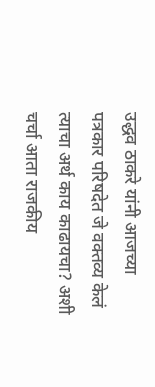उद्धव ठाकरे यांनी आजच्या पत्रकार परिषदेत जे वक्तव्य केलं त्याचा अर्थ काय काढायचा? अशी चर्चा आता राजकीय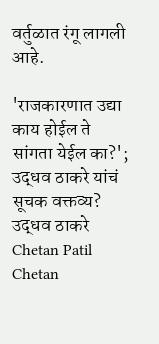वर्तुळात रंगू लागली आहे.

'राजकारणात उद्या काय होईल ते सांगता येईल का?'; उद्धव ठाकरे यांचं सूचक वक्तव्य?
उद्धव ठाकरे
Chetan Patil
Chetan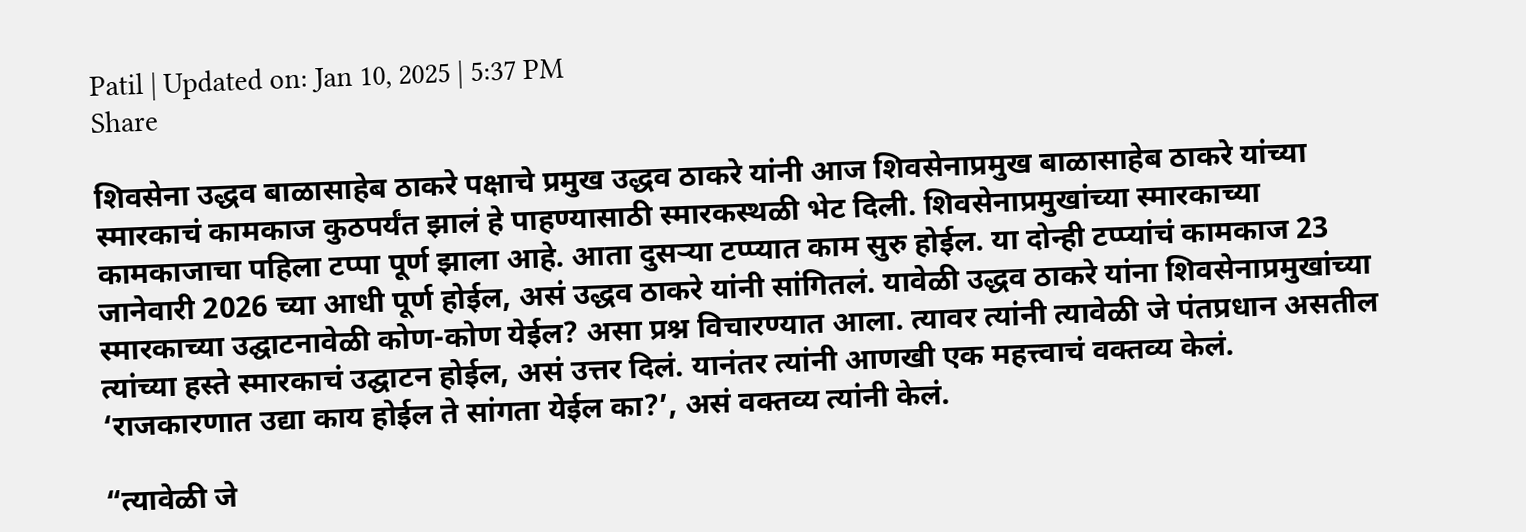Patil | Updated on: Jan 10, 2025 | 5:37 PM
Share

शिवसेना उद्धव बाळासाहेब ठाकरे पक्षाचे प्रमुख उद्धव ठाकरे यांनी आज शिवसेनाप्रमुख बाळासाहेब ठाकरे यांच्या स्मारकाचं कामकाज कुठपर्यंत झालं हे पाहण्यासाठी स्मारकस्थळी भेट दिली. शिवसेनाप्रमुखांच्या स्मारकाच्या कामकाजाचा पहिला टप्पा पूर्ण झाला आहे. आता दुसऱ्या टप्प्यात काम सुरु होईल. या दोन्ही टप्प्यांचं कामकाज 23 जानेवारी 2026 च्या आधी पूर्ण होईल, असं उद्धव ठाकरे यांनी सांगितलं. यावेळी उद्धव ठाकरे यांना शिवसेनाप्रमुखांच्या स्मारकाच्या उद्घाटनावेळी कोण-कोण येईल? असा प्रश्न विचारण्यात आला. त्यावर त्यांनी त्यावेळी जे पंतप्रधान असतील त्यांच्या हस्ते स्मारकाचं उद्घाटन होईल, असं उत्तर दिलं. यानंतर त्यांनी आणखी एक महत्त्वाचं वक्तव्य केलं. ‘राजकारणात उद्या काय होईल ते सांगता येईल का?’, असं वक्तव्य त्यांनी केलं.

“त्यावेळी जे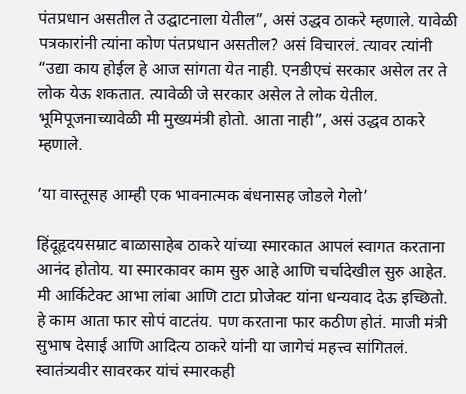पंतप्रधान असतील ते उद्घाटनाला येतील”, असं उद्धव ठाकरे म्हणाले. यावेळी पत्रकारांनी त्यांना कोण पंतप्रधान असतील? असं विचारलं. त्यावर त्यांनी “उद्या काय होईल हे आज सांगता येत नाही. एनडीएचं सरकार असेल तर ते लोक येऊ शकतात. त्यावेळी जे सरकार असेल ते लोक येतील. भूमिपूजनाच्यावेळी मी मुख्यमंत्री होतो. आता नाही”, असं उद्धव ठाकरे म्हणाले.

‘या वास्तूसह आम्ही एक भावनात्मक बंधनासह जोडले गेलो’

हिंदूहृदयसम्राट बाळासाहेब ठाकरे यांच्या स्मारकात आपलं स्वागत करताना आनंद होतोय. या स्मारकावर काम सुरु आहे आणि चर्चादेखील सुरु आहेत. मी आर्किटेक्ट आभा लांबा आणि टाटा प्रोजेक्ट यांना धन्यवाद देऊ इच्छितो. हे काम आता फार सोपं वाटतंय. पण करताना फार कठीण होतं. माजी मंत्री सुभाष देसाई आणि आदित्य ठाकरे यांनी या जागेचं महत्त्व सांगितलं. स्वातंत्र्यवीर सावरकर यांचं स्मारकही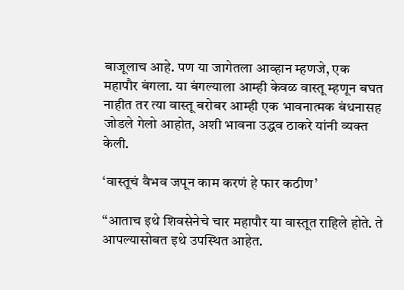बाजूलाच आहे. पण या जागेतला आव्हान म्हणजे, एक महापौर बंगला. या बंगल्याला आम्ही केवळ वास्तू म्हणून बघत नाहीत तर त्या वास्तू बरोबर आम्ही एक भावनात्मक बंधनासह जोडले गेलो आहोत, अशी भावना उद्धव ठाकरे यांनी व्यक्त केली.

‘वास्तूचं वैभव जपून काम करणं हे फार कठीण’

“आताच इथे शिवसेनेचे चार महापौर या वास्तूत राहिले होते. ते आपल्यासोबत इथे उपस्थित आहेत.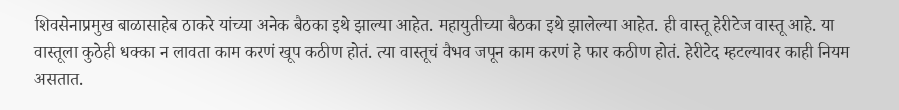शिवसेनाप्रमुख बाळासाहेब ठाकरे यांच्या अनेक बैठका इथे झाल्या आहेत. महायुतीच्या बैठका इथे झालेल्या आहेत. ही वास्तू हेरीटेज वास्तू आहे. या वास्तूला कुठेही धक्का न लावता काम करणं खूप कठीण होतं. त्या वास्तूचं वैभव जपून काम करणं हे फार कठीण होतं. हेरीटेद म्हटल्यावर काही नियम असतात.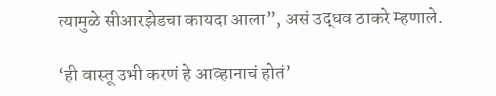त्यामुळे सीआरझेडचा कायदा आला”, असं उद्धव ठाकरे म्हणाले.

‘ही वास्तू उभी करणं हे आव्हानाचं होतं’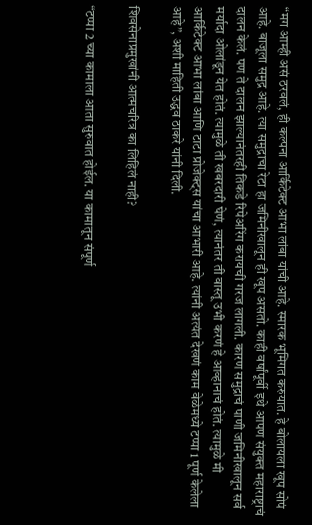“मग आम्ही असं ठरवलं, ही कल्पना आर्किटेक्ट आभा लांबा यांची आहे. स्मारक भूमिगत करुयात. हे बोलायला खूप सोपं आहे. बाजूला समुद्र आहे. त्या समुद्राचा रेटा हा जमिनीखालून ही खूप असतो. काही वर्षांपूर्वी इथे आपण संयुक्त महाराष्ट्राचं दालन केलं. पण ते दालन झाल्यानंतरही तिकडे रिपेअरिंग करायची गरज लागली. कारण समुद्राचं पाणी जमिनीखालून सर्व मर्यादा ओलांडून येत होतं. त्यामुळे ती खबरदारी घेणं, त्यानंतर ती वास्तू उभी करणं हे आव्हानाचं होतं. त्यामुळे मी आर्किटेक्ट आभा लांबा आणि टाटा प्रोजेक्ट्स यांचा आभारी आहे. त्यांनी अत्यंत देखणं काम वेळेमध्ये टप्पा 1 पूर्ण केलेला आहे”, अशी माहिती उद्धव ठाकरे यांनी दिली.

शिवसेनाप्रमुखांनी आत्मचरित्र का लिहिलं नाही?

“टप्पा 2 च्या कामाला आता सुरुवात होईल. या कामातून संपूर्ण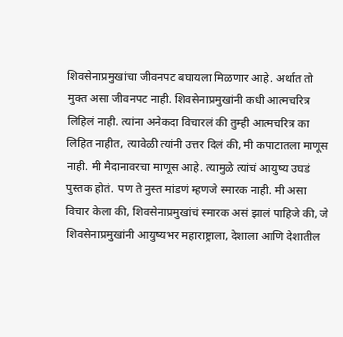शिवसेनाप्रमुखांचा जीवनपट बघायला मिळणार आहे. अर्थात तो मुक्त असा जीवनपट नाही. शिवसेनाप्रमुखांनी कधी आत्मचरित्र लिहिलं नाही. त्यांना अनेकदा विचारलं की तुम्ही आत्मचरित्र का लिहित नाहीत, त्यावेळी त्यांनी उत्तर दिलं की, मी कपाटातला माणूस नाही. मी मैदानावरचा माणूस आहे. त्यामुळे त्यांचं आयुष्य उघडं पुस्तक होतं. पण ते नुस्त मांडणं म्हणजे स्मारक नाही. मी असा विचार केला की, शिवसेनाप्रमुखांचं स्मारक असं झालं पाहिजे की, जे शिवसेनाप्रमुखांनी आयुष्यभर महाराष्ट्राला, देशाला आणि देशातील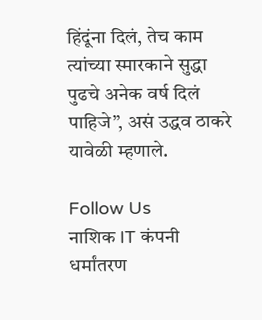हिंदूंना दिलं, तेच काम त्यांच्या स्मारकाने सुद्धा पुढचे अनेक वर्ष दिलं पाहिजे”, असं उद्धव ठाकरे यावेळी म्हणाले.

Follow Us
नाशिक IT कंपनी धर्मांतरण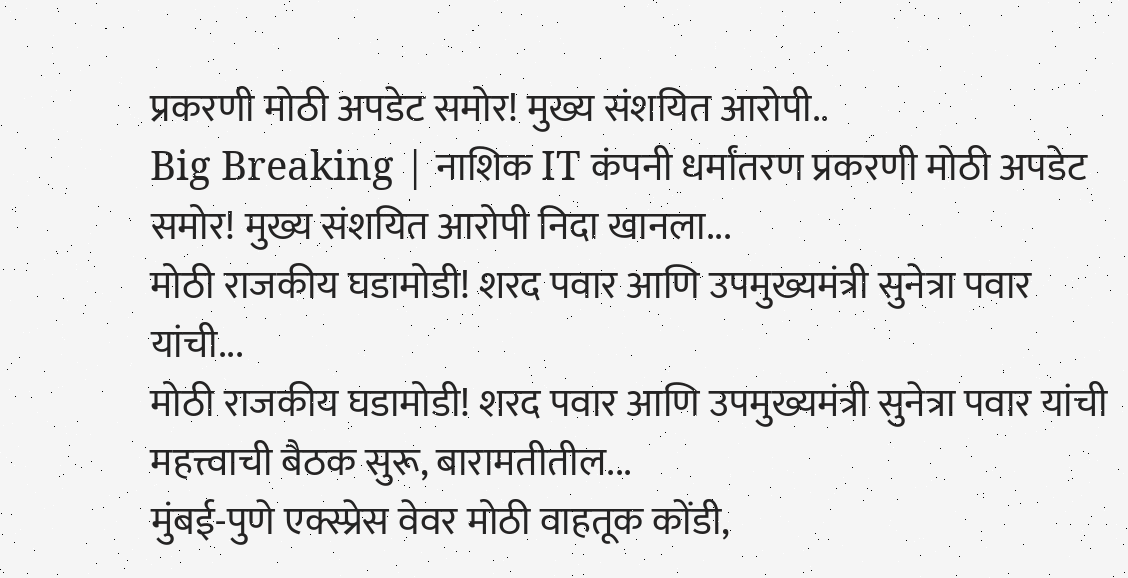प्रकरणी मोठी अपडेट समोर! मुख्य संशयित आरोपी..
Big Breaking | नाशिक IT कंपनी धर्मांतरण प्रकरणी मोठी अपडेट समोर! मुख्य संशयित आरोपी निदा खानला...
मोठी राजकीय घडामोडी! शरद पवार आणि उपमुख्यमंत्री सुनेत्रा पवार यांची...
मोठी राजकीय घडामोडी! शरद पवार आणि उपमुख्यमंत्री सुनेत्रा पवार यांची महत्त्वाची बैठक सुरू, बारामतीतील...
मुंबई-पुणे एक्स्प्रेस वेवर मोठी वाहतूक कोंडी,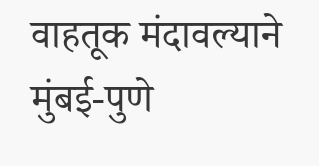वाहतूक मंदावल्याने
मुंबई-पुणे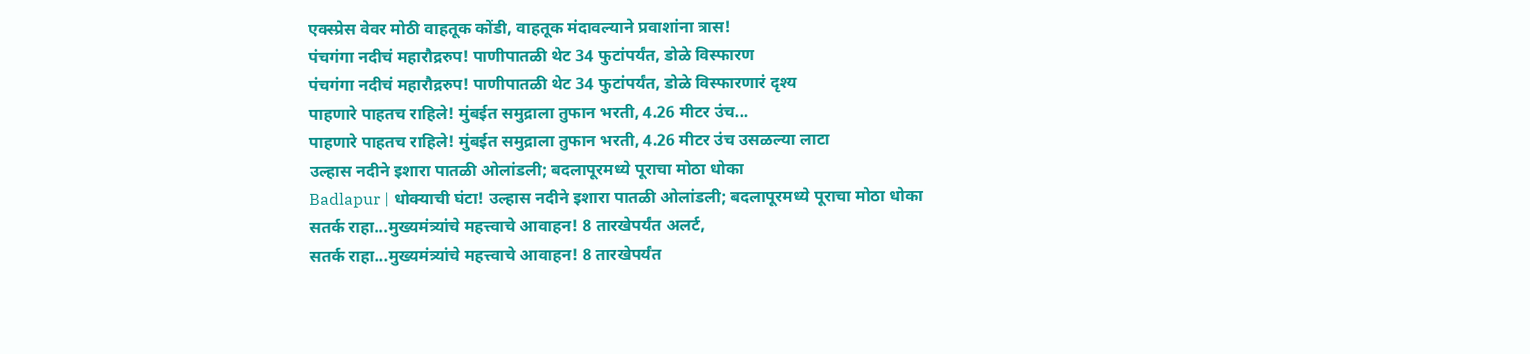एक्स्प्रेस वेवर मोठी वाहतूक कोंडी, वाहतूक मंदावल्याने प्रवाशांना त्रास!
पंचगंगा नदीचं महारौद्ररुप! पाणीपातळी थेट 34 फुटांपर्यंत, डोळे विस्फारण
पंचगंगा नदीचं महारौद्ररुप! पाणीपातळी थेट 34 फुटांपर्यंत, डोळे विस्फारणारं दृश्य
पाहणारे पाहतच राहिले! मुंबईत समुद्राला तुफान भरती, 4.26 मीटर उंच...
पाहणारे पाहतच राहिले! मुंबईत समुद्राला तुफान भरती, 4.26 मीटर उंच उसळल्या लाटा
उल्हास नदीने इशारा पातळी ओलांडली; बदलापूरमध्ये पूराचा मोठा धोका
Badlapur | धोक्याची घंटा! उल्हास नदीने इशारा पातळी ओलांडली; बदलापूरमध्ये पूराचा मोठा धोका
सतर्क राहा...मुख्यमंत्र्यांचे महत्त्वाचे आवाहन! 8 तारखेपर्यंत अलर्ट,
सतर्क राहा...मुख्यमंत्र्यांचे महत्त्वाचे आवाहन! 8 तारखेपर्यंत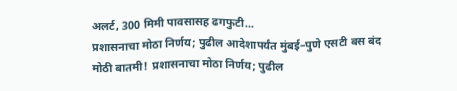अलर्ट, 300 मिमी पावसासह ढगफुटी...
प्रशासनाचा मोठा निर्णय; पुढील आदेशापर्यंत मुंबई–पुणे एसटी बस बंद
मोठी बातमी! प्रशासनाचा मोठा निर्णय; पुढील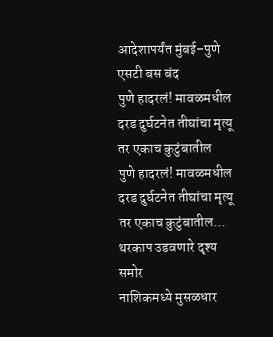आदेशापर्यंत मुंबई–पुणे एसटी बस बंद
पुणे हादरलं! मावळमधील दरड दुर्घटनेत तीघांचा मृत्यू तर एकाच कुटुंबातील
पुणे हादरलं! मावळमधील दरड दुर्घटनेत तीघांचा मृत्यू तर एकाच कुटुंबातील... थरकाप उडवणारे दृश्य समोर
नाशिकमध्ये मुसळधार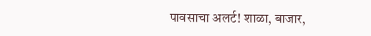पावसाचा अलर्ट! शाळा, बाजार,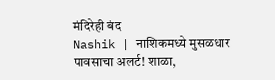मंदिरेही बंद
Nashik | नाशिकमध्ये मुसळधार पावसाचा अलर्ट! शाळा,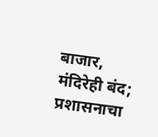बाजार, मंदिरेही बंद; प्रशासनाचा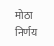मोठा निर्णय